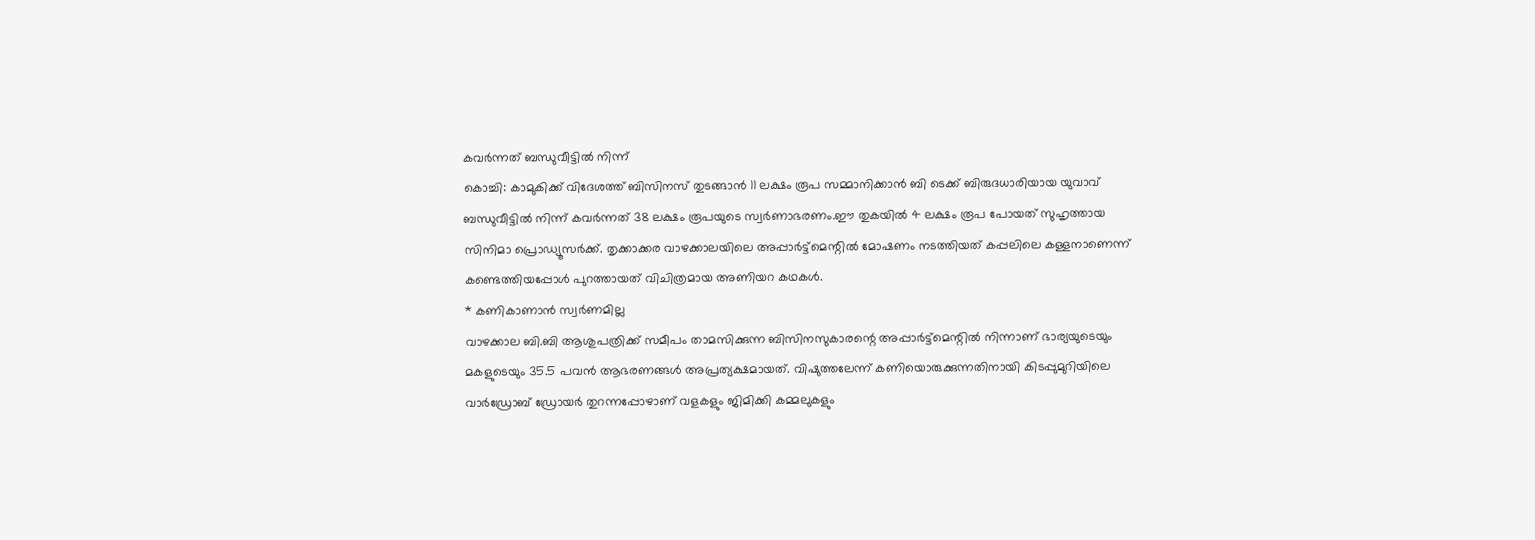കവർന്നത് ബന്ധുവീട്ടിൽ നിന്ന്
കൊച്ചി: കാമുകിക്ക് വിദേശത്ത് ബിസിനസ് തുടങ്ങാൻ 11 ലക്ഷം രൂപ സമ്മാനിക്കാൻ ബി ടെക്ക് ബിരുദധാരിയായ യുവാവ് ബന്ധുവീട്ടിൽ നിന്ന് കവർന്നത് 38 ലക്ഷം രൂപയുടെ സ്വർണാഭരണം.ഈ തുകയിൽ 4 ലക്ഷം രൂപ പോയത് സുഹൃത്തായ സിനിമാ പ്രൊഡ്യൂസർക്ക്. തൃക്കാക്കര വാഴക്കാലയിലെ അപ്പാർട്ട്മെന്റിൽ മോഷണം നടത്തിയത് കപ്പലിലെ കള്ളനാണെന്ന് കണ്ടെത്തിയപ്പോൾ പുറത്തായത് വിചിത്രമായ അണിയറ കഥകൾ.
* കണികാണാൻ സ്വർണമില്ല
വാഴക്കാല ബി.ബി ആശുപത്രിക്ക് സമീപം താമസിക്കുന്ന ബിസിനസുകാരന്റെ അപ്പാർട്ട്മെന്റിൽ നിന്നാണ് ഭാര്യയുടെയും മകളുടെയും 35.5 പവൻ ആഭരണങ്ങൾ അപ്രത്യക്ഷമായത്. വിഷുത്തലേന്ന് കണിയൊരുക്കുന്നതിനായി കിടപ്പുമുറിയിലെ വാർഡ്രോബ് ഡ്രോയർ തുറന്നപ്പോഴാണ് വളകളും ജിമിക്കി കമ്മലുകളും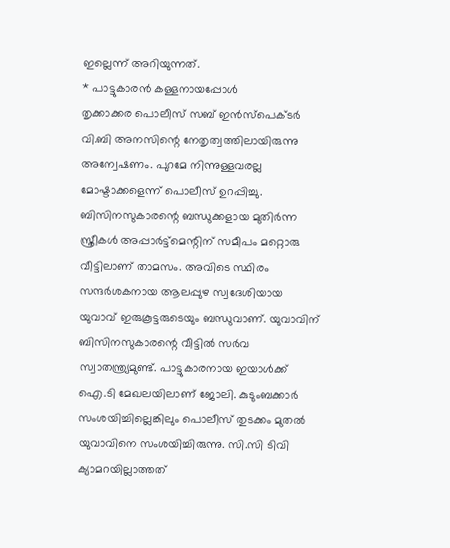ഇല്ലെന്ന് അറിയുന്നത്.
* പാട്ടുകാരൻ കള്ളനായപ്പോൾ
തൃക്കാക്കര പൊലീസ് സബ് ഇൻസ്പെക്ടർ വി.ബി അനസിന്റെ നേതൃത്വത്തിലായിരുന്നു അന്വേഷണം. പുറമേ നിന്നുള്ളവരല്ല മോഷ്ടാക്കളെന്ന് പൊലീസ് ഉറപ്പിച്ചു. ബിസിനസുകാരന്റെ ബന്ധുക്കളായ മുതിർന്ന സ്ത്രീകൾ അപ്പാർട്ട്മെന്റിന് സമീപം മറ്റൊരു വീട്ടിലാണ് താമസം. അവിടെ സ്ഥിരം സന്ദർശകനായ ആലപ്പുഴ സ്വദേശിയായ യുവാവ് ഇരുകൂട്ടരുടെയും ബന്ധുവാണ്. യുവാവിന് ബിസിനസുകാരന്റെ വീട്ടിൽ സർവ സ്വാതന്ത്ര്യമുണ്ട്. പാട്ടുകാരനായ ഇയാൾക്ക് ഐ.ടി മേഖലയിലാണ് ജോലി. കുടുംബക്കാർ സംശയിച്ചില്ലെങ്കിലും പൊലീസ് തുടക്കം മുതൽ യുവാവിനെ സംശയിച്ചിരുന്നു. സി.സി ടിവി ക്യാമറയില്ലാത്തത്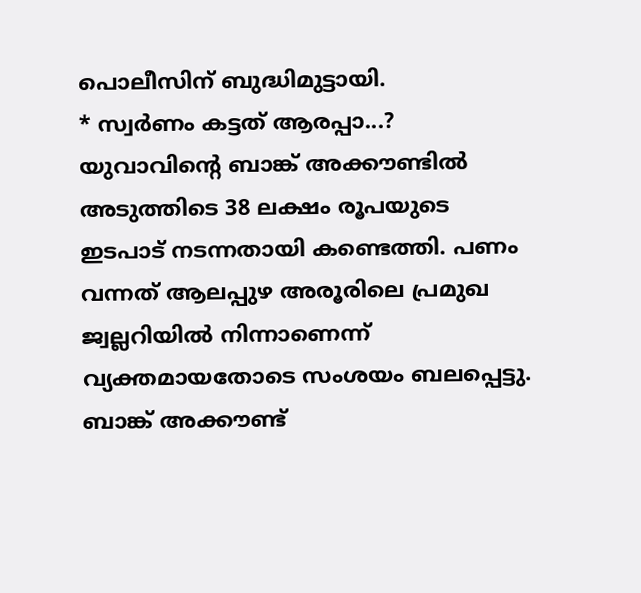പൊലീസിന് ബുദ്ധിമുട്ടായി.
* സ്വർണം കട്ടത് ആരപ്പാ...?
യുവാവിന്റെ ബാങ്ക് അക്കൗണ്ടിൽ അടുത്തിടെ 38 ലക്ഷം രൂപയുടെ ഇടപാട് നടന്നതായി കണ്ടെത്തി. പണം വന്നത് ആലപ്പുഴ അരൂരിലെ പ്രമുഖ ജ്വല്ലറിയിൽ നിന്നാണെന്ന് വ്യക്തമായതോടെ സംശയം ബലപ്പെട്ടു. ബാങ്ക് അക്കൗണ്ട്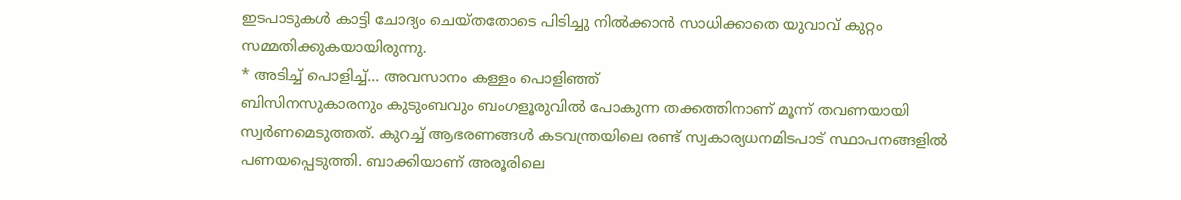ഇടപാടുകൾ കാട്ടി ചോദ്യം ചെയ്തതോടെ പിടിച്ചു നിൽക്കാൻ സാധിക്കാതെ യുവാവ് കുറ്റം സമ്മതിക്കുകയായിരുന്നു.
* അടിച്ച് പൊളിച്ച്... അവസാനം കള്ളം പൊളിഞ്ഞ്
ബിസിനസുകാരനും കുടുംബവും ബംഗളൂരുവിൽ പോകുന്ന തക്കത്തിനാണ് മൂന്ന് തവണയായി സ്വർണമെടുത്തത്. കുറച്ച് ആഭരണങ്ങൾ കടവന്ത്രയിലെ രണ്ട് സ്വകാര്യധനമിടപാട് സ്ഥാപനങ്ങളിൽ പണയപ്പെടുത്തി. ബാക്കിയാണ് അരൂരിലെ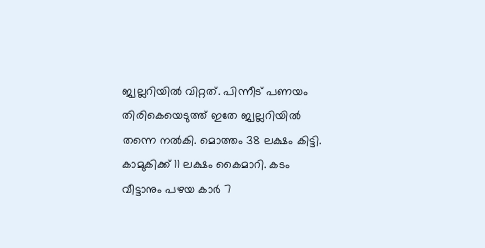ജ്വല്ലറിയിൽ വിറ്റത്. പിന്നീട് പണയം തിരികെയെടുത്ത് ഇതേ ജ്വല്ലറിയിൽ തന്നെ നൽകി. മൊത്തം 38 ലക്ഷം കിട്ടി. കാമുകിക്ക് 11 ലക്ഷം കൈമാറി. കടം വീട്ടാനും പഴയ കാർ 7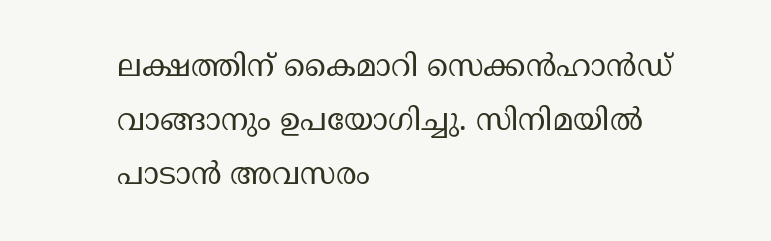ലക്ഷത്തിന് കൈമാറി സെക്കൻഹാൻഡ് വാങ്ങാനും ഉപയോഗിച്ചു. സിനിമയിൽ പാടാൻ അവസരം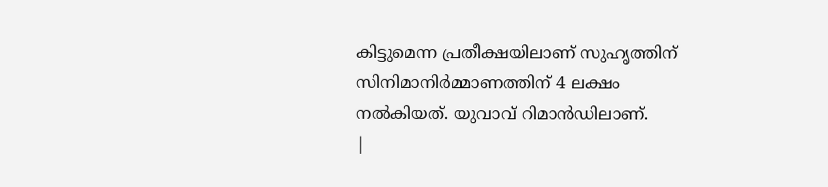കിട്ടുമെന്ന പ്രതീക്ഷയിലാണ് സുഹൃത്തിന് സിനിമാനിർമ്മാണത്തിന് 4 ലക്ഷം നൽകിയത്. യുവാവ് റിമാൻഡിലാണ്.
|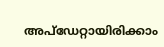അപ്ഡേറ്റായിരിക്കാം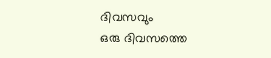ദിവസവും
ഒരു ദിവസത്തെ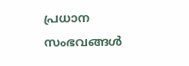പ്രധാന സംഭവങ്ങൾ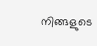നിങ്ങളുടെ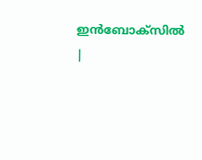ഇൻബോക്സിൽ |